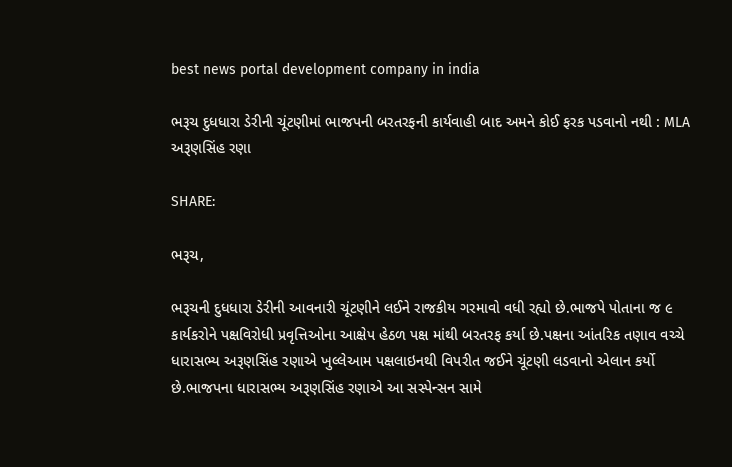best news portal development company in india

ભરૂચ દુધધારા ડેરીની ચૂંટણીમાં ભાજપની બરતરફની કાર્યવાહી બાદ અમને કોઈ ફરક પડવાનો નથી : MLA અરૂણસિંહ રણા

SHARE:

ભરૂચ,

ભરૂચની દુધધારા ડેરીની આવનારી ચૂંટણીને લઈને રાજકીય ગરમાવો વધી રહ્યો છે.ભાજપે પોતાના જ ૯ કાર્યકરોને પક્ષવિરોધી પ્રવૃત્તિઓના આક્ષેપ હેઠળ પક્ષ માંથી બરતરફ કર્યા છે.પક્ષના આંતરિક તણાવ વચ્ચે ધારાસભ્ય અરૂણસિંહ રણાએ ખુલ્લેઆમ પક્ષલાઇનથી વિપરીત જઈને ચૂંટણી લડવાનો એલાન કર્યો છે.ભાજપના ધારાસભ્ય અરૂણસિંહ રણાએ આ સસ્પેન્સન સામે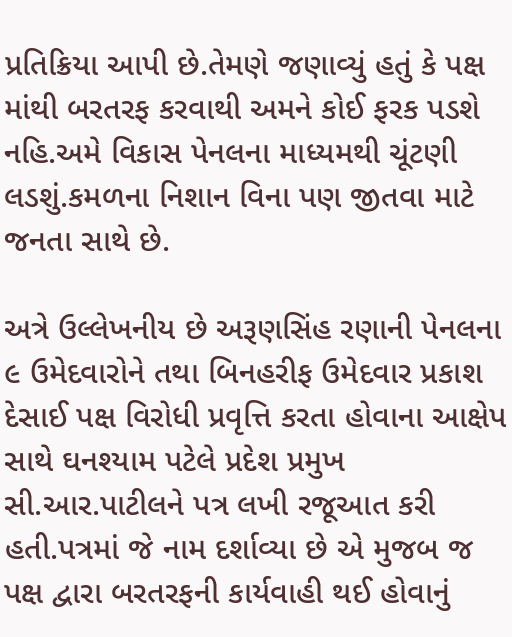પ્રતિક્રિયા આપી છે.તેમણે જણાવ્યું હતું કે પક્ષ માંથી બરતરફ કરવાથી અમને કોઈ ફરક પડશે નહિ.અમે વિકાસ પેનલના માધ્યમથી ચૂંટણી લડશું.કમળના નિશાન વિના પણ જીતવા માટે જનતા સાથે છે.

અત્રે ઉલ્લેખનીય છે અરૂણસિંહ રણાની પેનલના ૯ ઉમેદવારોને તથા બિનહરીફ ઉમેદવાર પ્રકાશ દેસાઈ પક્ષ વિરોધી પ્રવૃત્તિ કરતા હોવાના આક્ષેપ સાથે ઘનશ્યામ પટેલે પ્રદેશ પ્રમુખ સી.આર.પાટીલને પત્ર લખી રજૂઆત કરી હતી.પત્રમાં જે નામ દર્શાવ્યા છે એ મુજબ જ પક્ષ દ્વારા બરતરફની કાર્યવાહી થઈ હોવાનું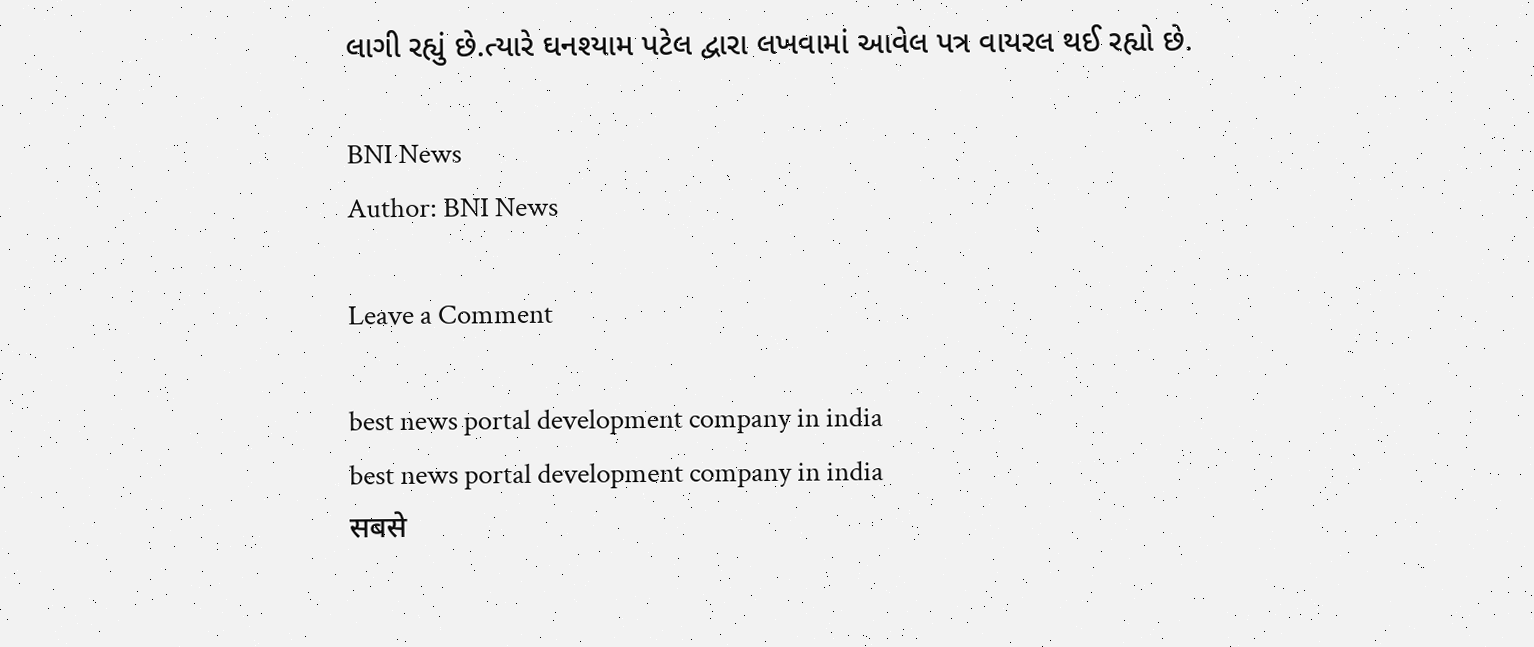લાગી રહ્યું છે.ત્યારે ઘનશ્યામ પટેલ દ્વારા લખવામાં આવેલ પત્ર વાયરલ થઈ રહ્યો છે.

BNI News
Author: BNI News

Leave a Comment

best news portal development company in india
best news portal development company in india
सबसे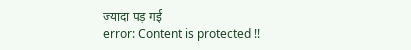ज्यादा पड़ गई
error: Content is protected !!